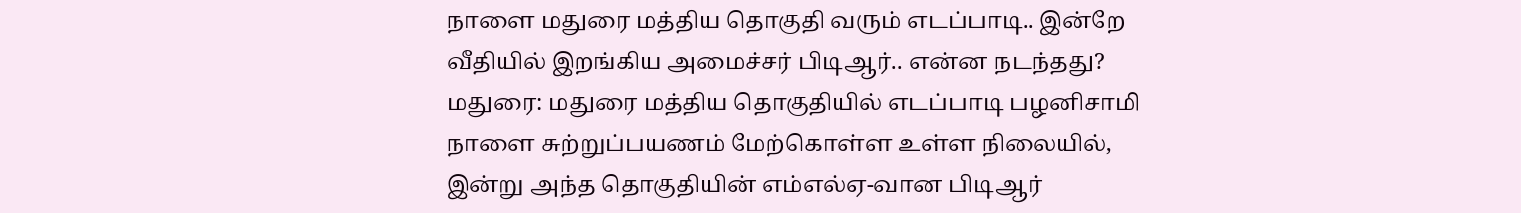நாளை மதுரை மத்திய தொகுதி வரும் எடப்பாடி.. இன்றே வீதியில் இறங்கிய அமைச்சர் பிடிஆர்.. என்ன நடந்தது?
மதுரை: மதுரை மத்திய தொகுதியில் எடப்பாடி பழனிசாமி நாளை சுற்றுப்பயணம் மேற்கொள்ள உள்ள நிலையில், இன்று அந்த தொகுதியின் எம்எல்ஏ-வான பிடிஆர்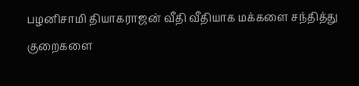பழனிசாமி தியாகராஜன் வீதி வீதியாக மக்களை சந்தித்து குறைகளை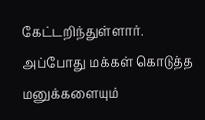கேட்டறிந்துள்ளார். அப்போது மக்கள் கொடுத்த மனுக்களையும்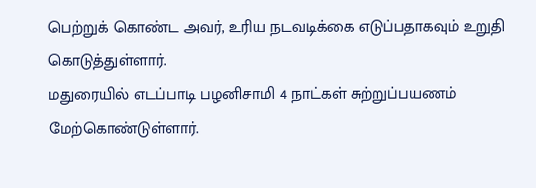பெற்றுக் கொண்ட அவர், உரிய நடவடிக்கை எடுப்பதாகவும் உறுதி கொடுத்துள்ளார்.
மதுரையில் எடப்பாடி பழனிசாமி 4 நாட்கள் சுற்றுப்பயணம் மேற்கொண்டுள்ளார்.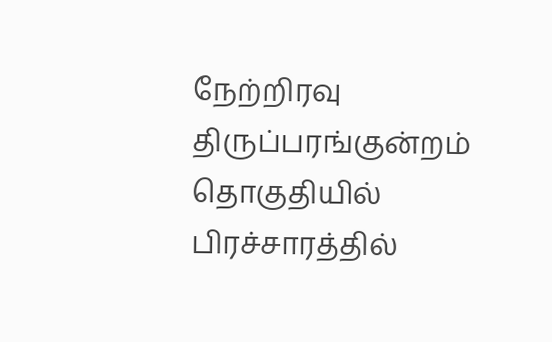நேற்றிரவு திருப்பரங்குன்றம் தொகுதியில் பிரச்சாரத்தில்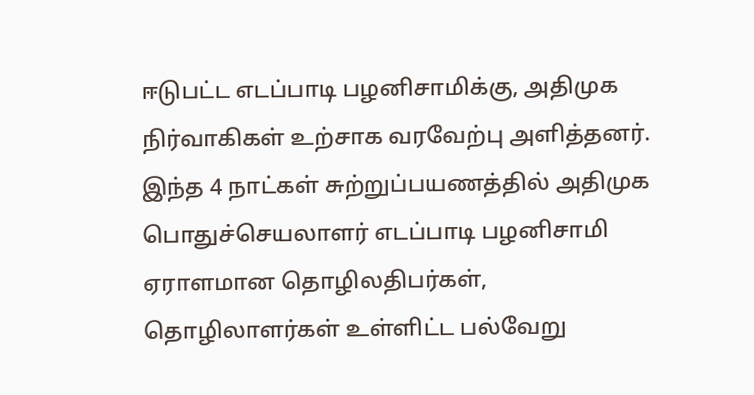ஈடுபட்ட எடப்பாடி பழனிசாமிக்கு, அதிமுக நிர்வாகிகள் உற்சாக வரவேற்பு அளித்தனர். இந்த 4 நாட்கள் சுற்றுப்பயணத்தில் அதிமுக பொதுச்செயலாளர் எடப்பாடி பழனிசாமி ஏராளமான தொழிலதிபர்கள், தொழிலாளர்கள் உள்ளிட்ட பல்வேறு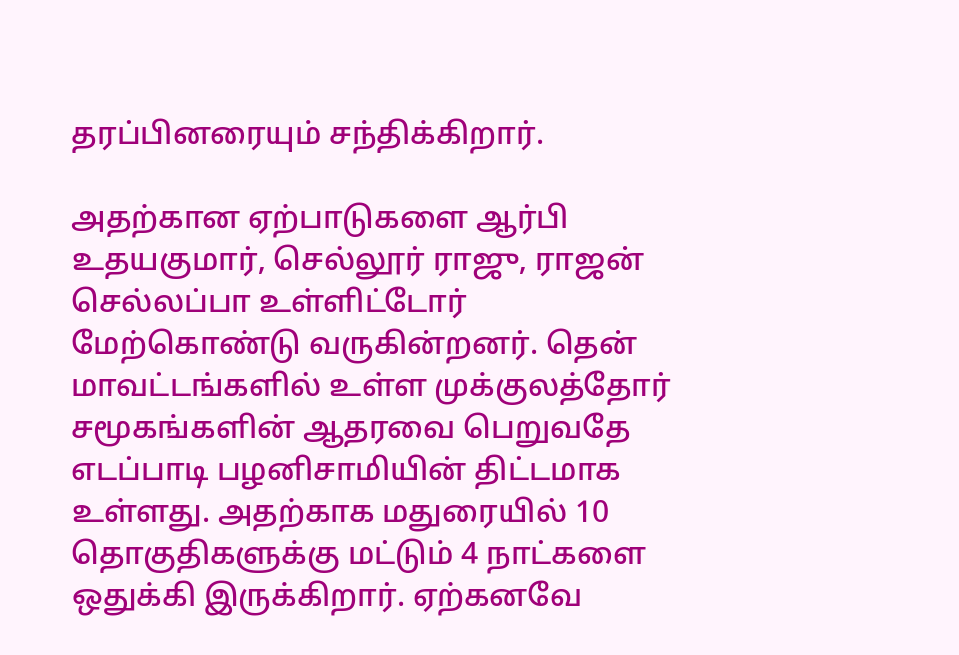தரப்பினரையும் சந்திக்கிறார்.

அதற்கான ஏற்பாடுகளை ஆர்பி உதயகுமார், செல்லூர் ராஜு, ராஜன் செல்லப்பா உள்ளிட்டோர் மேற்கொண்டு வருகின்றனர். தென் மாவட்டங்களில் உள்ள முக்குலத்தோர் சமூகங்களின் ஆதரவை பெறுவதே எடப்பாடி பழனிசாமியின் திட்டமாக உள்ளது. அதற்காக மதுரையில் 10 தொகுதிகளுக்கு மட்டும் 4 நாட்களை ஒதுக்கி இருக்கிறார். ஏற்கனவே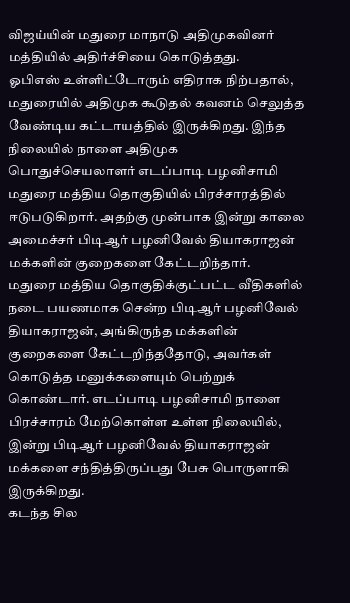விஜய்யின் மதுரை மாநாடு அதிமுகவினர் மத்தியில் அதிர்ச்சியை கொடுத்தது.
ஓபிஎஸ் உள்ளிட்டோரும் எதிராக நிற்பதால், மதுரையில் அதிமுக கூடுதல் கவனம் செலுத்த வேண்டிய கட்டாயத்தில் இருக்கிறது. இந்த நிலையில் நாளை அதிமுக பொதுச்செயலாளர் எடப்பாடி பழனிசாமி மதுரை மத்திய தொகுதியில் பிரச்சாரத்தில் ஈடுபடுகிறார். அதற்கு முன்பாக இன்று காலை அமைச்சர் பிடிஆர் பழனிவேல் தியாகராஜன் மக்களின் குறைகளை கேட்டறிந்தார்.
மதுரை மத்திய தொகுதிக்குட்பட்ட வீதிகளில் நடை பயணமாக சென்ற பிடிஆர் பழனிவேல் தியாகராஜன், அங்கிருந்த மக்களின் குறைகளை கேட்டறிந்ததோடு, அவர்கள் கொடுத்த மனுக்களையும் பெற்றுக் கொண்டார். எடப்பாடி பழனிசாமி நாளை பிரச்சாரம் மேற்கொள்ள உள்ள நிலையில், இன்று பிடிஆர் பழனிவேல் தியாகராஜன் மக்களை சந்தித்திருப்பது பேசு பொருளாகி இருக்கிறது.
கடந்த சில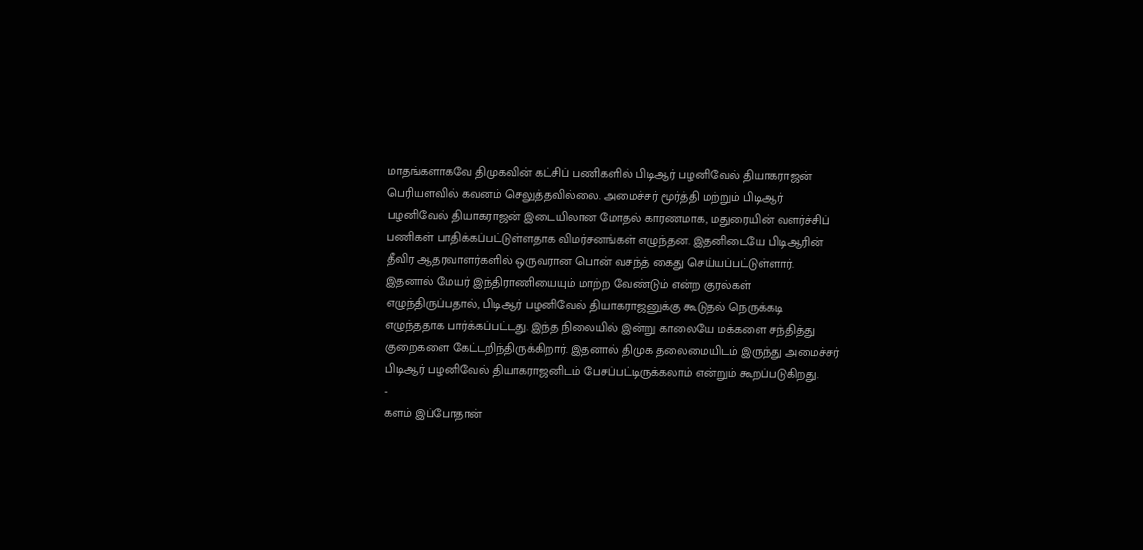மாதங்களாகவே திமுகவின் கட்சிப் பணிகளில் பிடிஆர் பழனிவேல் தியாகராஜன் பெரியளவில் கவனம் செலுத்தவில்லை. அமைச்சர் மூர்த்தி மற்றும் பிடிஆர் பழனிவேல் தியாகராஜன் இடையிலான மோதல் காரணமாக, மதுரையின் வளர்ச்சிப் பணிகள் பாதிக்கப்பட்டுள்ளதாக விமர்சனங்கள் எழுந்தன. இதனிடையே பிடிஆரின் தீவிர ஆதரவாளர்களில் ஒருவரான பொன் வசந்த் கைது செய்யப்பட்டுள்ளார்.
இதனால் மேயர் இந்திராணியையும் மாற்ற வேண்டும் என்ற குரல்கள் எழுந்திருப்பதால், பிடிஆர் பழனிவேல் தியாகராஜனுக்கு கூடுதல் நெருக்கடி எழுந்ததாக பார்க்கப்பட்டது. இந்த நிலையில் இன்று காலையே மக்களை சந்தித்து குறைகளை கேட்டறிந்திருக்கிறார். இதனால் திமுக தலைமையிடம் இருந்து அமைச்சர் பிடிஆர் பழனிவேல் தியாகராஜனிடம் பேசப்பட்டிருக்கலாம் என்றும் கூறப்படுகிறது.
-
களம் இப்போதான்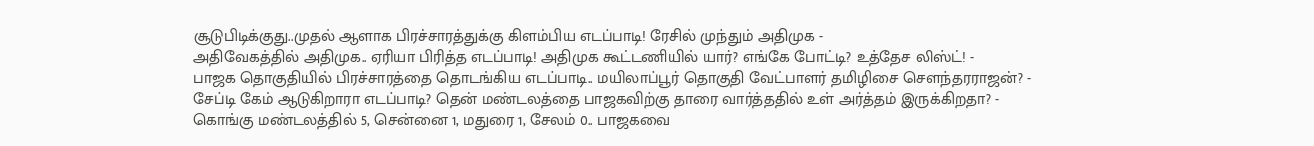சூடுபிடிக்குது..முதல் ஆளாக பிரச்சாரத்துக்கு கிளம்பிய எடப்பாடி! ரேசில் முந்தும் அதிமுக -
அதிவேகத்தில் அதிமுக.. ஏரியா பிரித்த எடப்பாடி! அதிமுக கூட்டணியில் யார்? எங்கே போட்டி? உத்தேச லிஸ்ட்! -
பாஜக தொகுதியில் பிரச்சாரத்தை தொடங்கிய எடப்பாடி.. மயிலாப்பூர் தொகுதி வேட்பாளர் தமிழிசை செளந்தரராஜன்? -
சேப்டி கேம் ஆடுகிறாரா எடப்பாடி? தென் மண்டலத்தை பாஜகவிற்கு தாரை வார்த்ததில் உள் அர்த்தம் இருக்கிறதா? -
கொங்கு மண்டலத்தில் 5, சென்னை 1, மதுரை 1, சேலம் 0.. பாஜகவை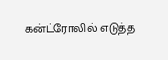கன்ட்ரோலில் எடுத்த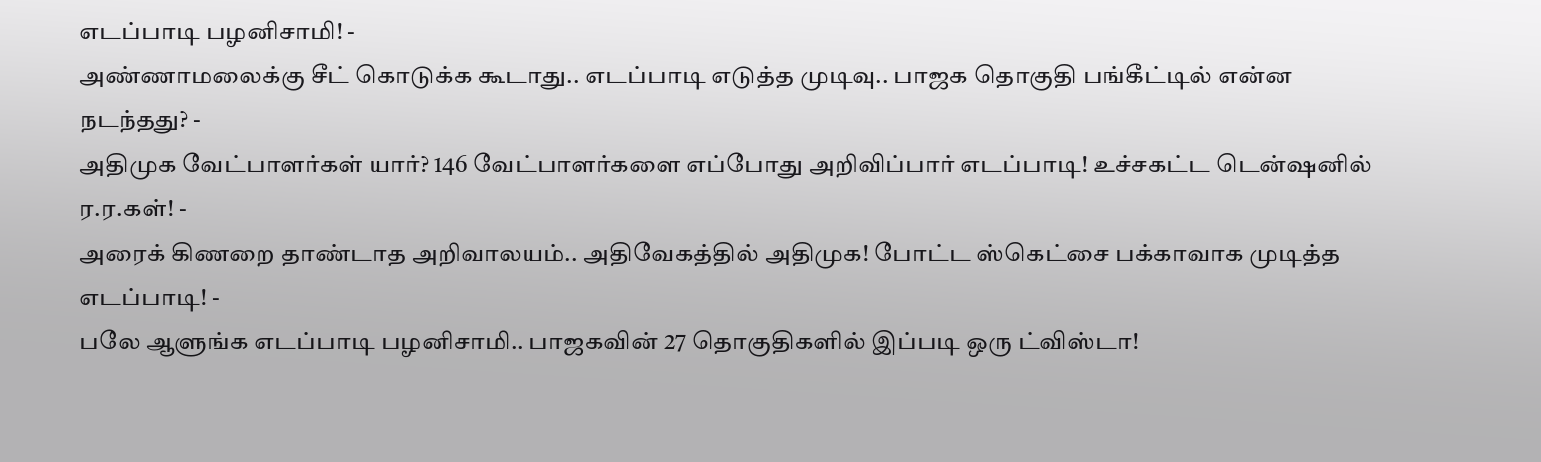எடப்பாடி பழனிசாமி! -
அண்ணாமலைக்கு சீட் கொடுக்க கூடாது.. எடப்பாடி எடுத்த முடிவு.. பாஜக தொகுதி பங்கீட்டில் என்ன நடந்தது? -
அதிமுக வேட்பாளர்கள் யார்? 146 வேட்பாளர்களை எப்போது அறிவிப்பார் எடப்பாடி! உச்சகட்ட டென்ஷனில் ர.ர.கள்! -
அரைக் கிணறை தாண்டாத அறிவாலயம்.. அதிவேகத்தில் அதிமுக! போட்ட ஸ்கெட்சை பக்காவாக முடித்த எடப்பாடி! -
பலே ஆளுங்க எடப்பாடி பழனிசாமி.. பாஜகவின் 27 தொகுதிகளில் இப்படி ஒரு ட்விஸ்டா!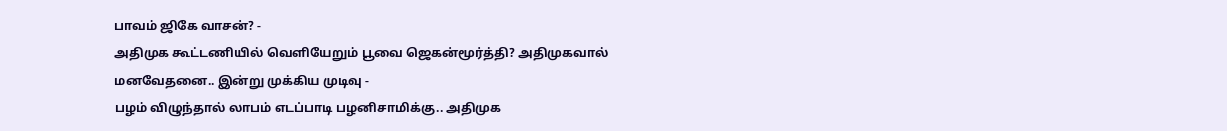பாவம் ஜிகே வாசன்? -
அதிமுக கூட்டணியில் வெளியேறும் பூவை ஜெகன்மூர்த்தி? அதிமுகவால் மனவேதனை.. இன்று முக்கிய முடிவு -
பழம் விழுந்தால் லாபம் எடப்பாடி பழனிசாமிக்கு.. அதிமுக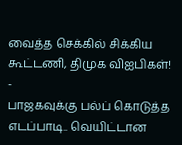வைத்த செக்கில் சிக்கிய கூட்டணி, திமுக விஐபிகள்! -
பாஜகவுக்கு பல்ப் கொடுத்த எடப்பாடி.. வெயிட்டான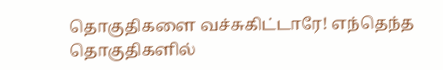தொகுதிகளை வச்சுகிட்டாரே! எந்தெந்த தொகுதிகளில்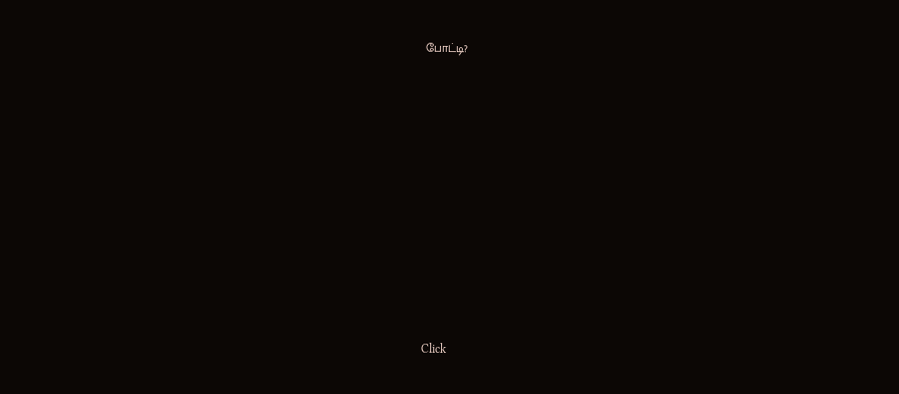போட்டி?












Click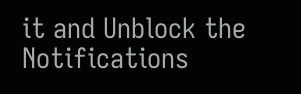it and Unblock the Notifications